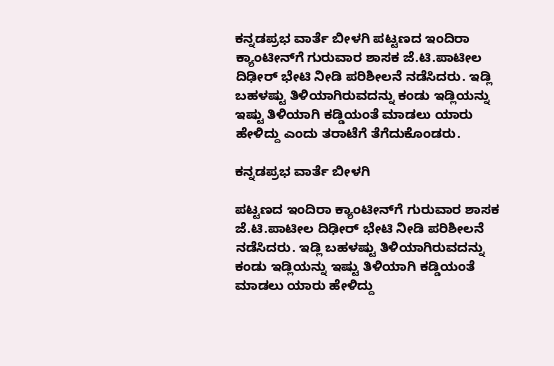ಕನ್ನಡಪ್ರಭ ವಾರ್ತೆ ಬೀಳಗಿ ಪಟ್ಟಣದ ಇಂದಿರಾ ಕ್ಯಾಂಟೀನ್‌ಗೆ ಗುರುವಾರ ಶಾಸಕ ಜೆ.ಟಿ.ಪಾಟೀಲ ದಿಢೀರ್‌ ಭೇಟಿ ನೀಡಿ ಪರಿಶೀಲನೆ ನಡೆಸಿದರು. ಇಡ್ಲಿ ಬಹಳಷ್ಟು ತಿಳಿಯಾಗಿರುವದನ್ನು ಕಂಡು ಇಡ್ಲಿಯನ್ನು ಇಷ್ಟು ತಿಳಿಯಾಗಿ ಕಡ್ಡಿಯಂತೆ ಮಾಡಲು ಯಾರು ಹೇಳಿದ್ದು ಎಂದು ತರಾಟೆಗೆ ತೆಗೆದುಕೊಂಡರು.

ಕನ್ನಡಪ್ರಭ ವಾರ್ತೆ ಬೀಳಗಿ

ಪಟ್ಟಣದ ಇಂದಿರಾ ಕ್ಯಾಂಟೀನ್‌ಗೆ ಗುರುವಾರ ಶಾಸಕ ಜೆ.ಟಿ.ಪಾಟೀಲ ದಿಢೀರ್‌ ಭೇಟಿ ನೀಡಿ ಪರಿಶೀಲನೆ ನಡೆಸಿದರು. ಇಡ್ಲಿ ಬಹಳಷ್ಟು ತಿಳಿಯಾಗಿರುವದನ್ನು ಕಂಡು ಇಡ್ಲಿಯನ್ನು ಇಷ್ಟು ತಿಳಿಯಾಗಿ ಕಡ್ಡಿಯಂತೆ ಮಾಡಲು ಯಾರು ಹೇಳಿದ್ದು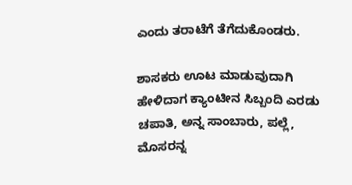ಎಂದು ತರಾಟೆಗೆ ತೆಗೆದುಕೊಂಡರು.

ಶಾಸಕರು ಊಟ ಮಾಡುವುದಾಗಿ ಹೇಳಿದಾಗ ಕ್ಯಾಂಟೀನ ಸಿಬ್ಬಂದಿ ಎರಡು ಚಪಾತಿ, ಅನ್ನ ಸಾಂಬಾರು, ಪಲ್ಲೆ, ಮೊಸರನ್ನ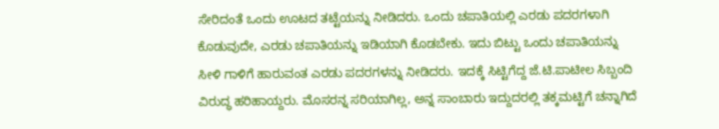ಸೇರಿದಂತೆ ಒಂದು ಊಟದ ತಟ್ಟೆಯನ್ನು ನೀಡಿದರು. ಒಂದು ಚಪಾತಿಯಲ್ಲಿ ಎರಡು ಪದರಗಳಾಗಿ ಕೊಡುವುದೇ, ಎರಡು ಚಪಾತಿಯನ್ನು ಇಡಿಯಾಗಿ ಕೊಡಬೇಕು. ಇದು ಬಿಟ್ಟು ಒಂದು ಚಪಾತಿಯನ್ನು ಸೀಳಿ ಗಾಳಿಗೆ ಹಾರುವಂತ ಎರಡು ಪದರಗಳನ್ನು ನೀಡಿದರು. ಇದಕ್ಕೆ ಸಿಟ್ಟಿಗೆದ್ದ ಜೆ.ಟಿ.ಪಾಟೀಲ ಸಿಬ್ಬಂದಿ ವಿರುದ್ಧ ಹರಿಹಾಯ್ದರು. ಮೊಸರನ್ನ ಸರಿಯಾಗಿಲ್ಲ, ಅನ್ನ ಸಾಂಬಾರು ಇದ್ದುದರಲ್ಲಿ ತಕ್ಕಮಟ್ಟಿಗೆ ಚನ್ನಾಗಿದೆ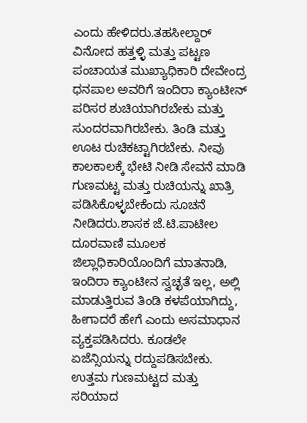ಎಂದು ಹೇಳಿದರು.ತಹಸೀಲ್ದಾರ್‌ ವಿನೋದ ಹತ್ತಳ್ಳಿ ಮತ್ತು ಪಟ್ಟಣ ಪಂಚಾಯತ ಮುಖ್ಯಾಧಿಕಾರಿ ದೇವೇಂದ್ರ ಧನಪಾಲ ಅವರಿಗೆ ಇಂದಿರಾ ಕ್ಯಾಂಟೀನ್‌ ಪರಿಸರ ಶುಚಿಯಾಗಿರಬೇಕು ಮತ್ತು ಸುಂದರವಾಗಿರಬೇಕು. ತಿಂಡಿ ಮತ್ತು ಊಟ ರುಚಿಕಟ್ಟಾಗಿರಬೇಕು. ನೀವು ಕಾಲಕಾಲಕ್ಕೆ ಭೇಟಿ ನೀಡಿ ಸೇವನೆ ಮಾಡಿ ಗುಣಮಟ್ಟ ಮತ್ತು ರುಚಿಯನ್ನು ಖಾತ್ರಿ ಪಡಿಸಿಕೊಳ್ಳಬೇಕೆಂದು ಸೂಚನೆ ನೀಡಿದರು.ಶಾಸಕ ಜೆ.ಟಿ.ಪಾಟೀಲ ದೂರವಾಣಿ ಮೂಲಕ ಜಿಲ್ಲಾಧಿಕಾರಿಯೊಂದಿಗೆ ಮಾತನಾಡಿ, ಇಂದಿರಾ ಕ್ಯಾಂಟೀನ ಸ್ವಚ್ಛತೆ ಇಲ್ಲ, ಅಲ್ಲಿ ಮಾಡುತ್ತಿರುವ ತಿಂಡಿ ಕಳಪೆಯಾಗಿದ್ದು, ಹೀಗಾದರೆ ಹೇಗೆ ಎಂದು ಅಸಮಾಧಾನ ವ್ಯಕ್ತಪಡಿಸಿದರು. ಕೂಡಲೇ ಏಜೆನ್ಸಿಯನ್ನು ರದ್ದುಪಡಿಸಬೇಕು. ಉತ್ತಮ ಗುಣಮಟ್ಟದ ಮತ್ತು ಸರಿಯಾದ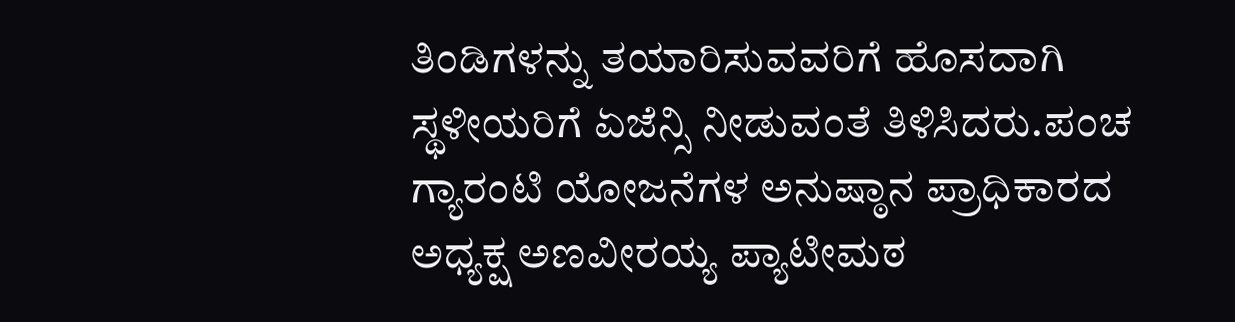ತಿಂಡಿಗಳನ್ನು ತಯಾರಿಸುವವರಿಗೆ ಹೊಸದಾಗಿ ಸ್ಥಳೀಯರಿಗೆ ಏಜೆನ್ಸಿ ನೀಡುವಂತೆ ತಿಳಿಸಿದರು.ಪಂಚ ಗ್ಯಾರಂಟಿ ಯೋಜನೆಗಳ ಅನುಷ್ಠಾನ ಪ್ರಾಧಿಕಾರದ ಅಧ್ಯಕ್ಷ ಅಣವೀರಯ್ಯ ಪ್ಯಾಟೀಮಠ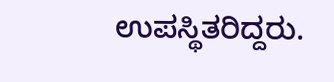ಉಪಸ್ಥಿತರಿದ್ದರು.